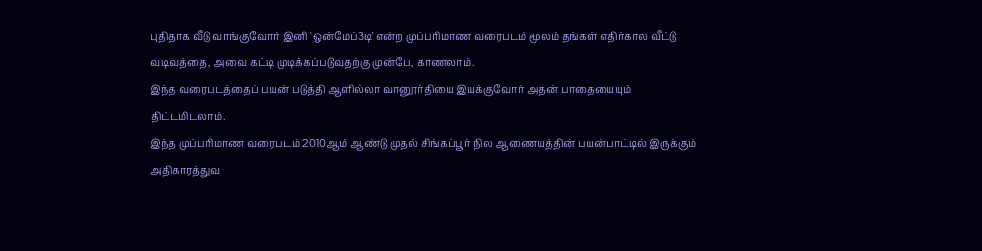புதிதாக வீடு வாங்குவோர் இனி 'ஒன்மேப்3டி' என்ற முப்பரிமாண வரைபடம் மூலம் தங்கள் எதிர்கால வீட்டு வடிவத்தை, அவை கட்டி முடிக்கப்படுவதற்கு முன்பே, காணலாம்.
இந்த வரைபடத்தைப் பயன் படுத்தி ஆளில்லா வானூர்தியை இயக்குவோர் அதன் பாதையையும் திட்டமிடலாம்.
இந்த முப்பரிமாண வரைபடம் 2010ஆம் ஆண்டு முதல் சிங்கப்பூர் நில ஆணையத்தின் பயன்பாட்டில் இருக்கும் அதிகாரத்துவ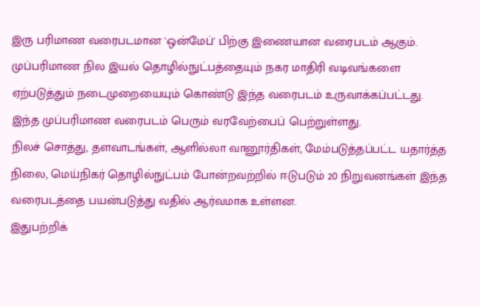இரு பரிமாண வரைபடமான 'ஒன்மேப்' பிற்கு இணையான வரைபடம் ஆகும்.
முப்பரிமாண நில இயல் தொழில்நுட்பத்தையும் நகர மாதிரி வடிவங்களை ஏற்படுத்தும் நடைமுறையையும் கொண்டு இந்த வரைபடம் உருவாக்கப்பட்டது.
இந்த முப்பரிமாண வரைபடம் பெரும் வரவேற்பைப் பெற்றுள்ளது.
நிலச் சொத்து, தளவாடங்கள், ஆளில்லா வானூர்திகள், மேம்படுத்தப்பட்ட யதார்த்த நிலை, மெய்நிகர் தொழில்நுட்பம் போன்றவற்றில் ஈடுபடும் 20 நிறுவனங்கள் இந்த வரைபடத்தை பயன்படுத்து வதில் ஆர்வமாக உள்ளன.
இதுபற்றிக்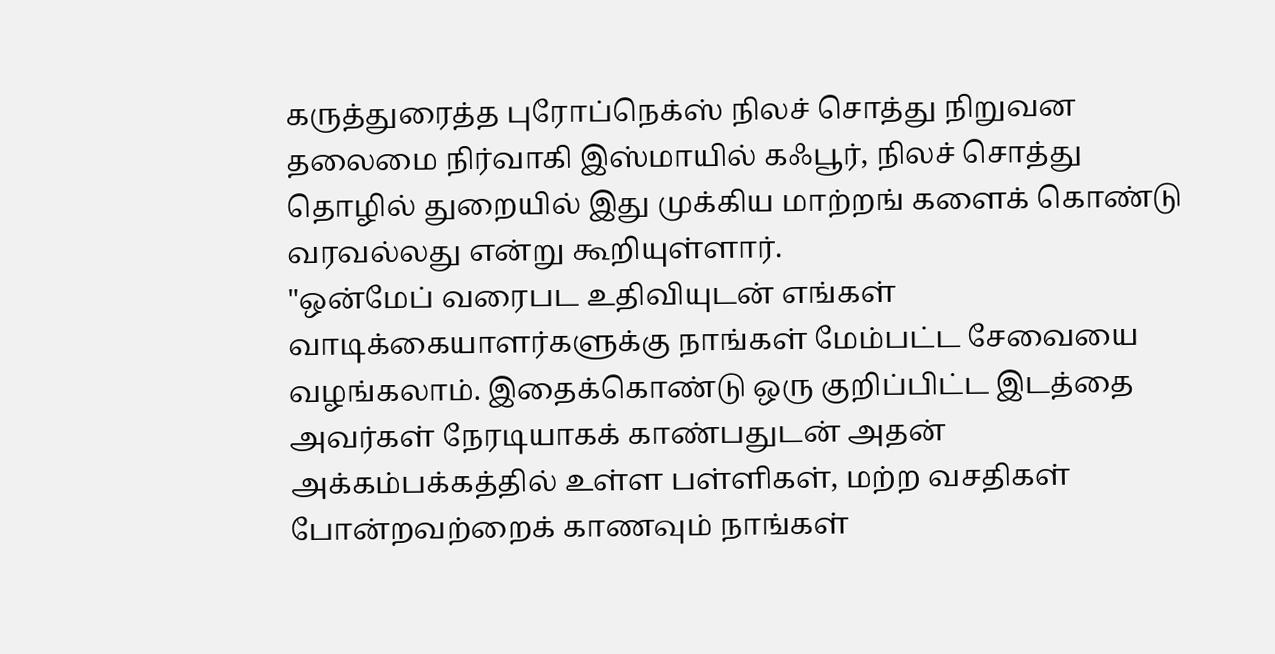கருத்துரைத்த புரோப்நெக்ஸ் நிலச் சொத்து நிறுவன தலைமை நிர்வாகி இஸ்மாயில் கஃபூர், நிலச் சொத்து தொழில் துறையில் இது முக்கிய மாற்றங் களைக் கொண்டு வரவல்லது என்று கூறியுள்ளார்.
"ஒன்மேப் வரைபட உதிவியுடன் எங்கள் வாடிக்கையாளர்களுக்கு நாங்கள் மேம்பட்ட சேவையை வழங்கலாம். இதைக்கொண்டு ஒரு குறிப்பிட்ட இடத்தை அவர்கள் நேரடியாகக் காண்பதுடன் அதன் அக்கம்பக்கத்தில் உள்ள பள்ளிகள், மற்ற வசதிகள் போன்றவற்றைக் காணவும் நாங்கள்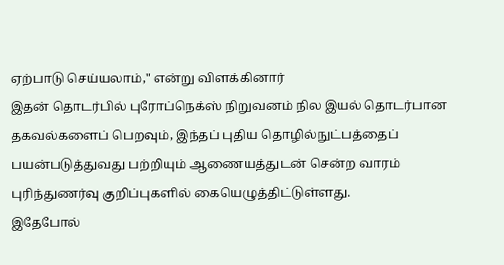ஏற்பாடு செய்யலாம்," என்று விளக்கினார்
இதன் தொடர்பில் புரோப்நெக்ஸ் நிறுவனம் நில இயல் தொடர்பான தகவல்களைப் பெறவும், இந்தப் புதிய தொழில்நுட்பத்தைப் பயன்படுத்துவது பற்றியும் ஆணையத்துடன் சென்ற வாரம் புரிந்துணர்வு குறிப்புகளில் கையெழுத்திட்டுள்ளது.
இதேபோல்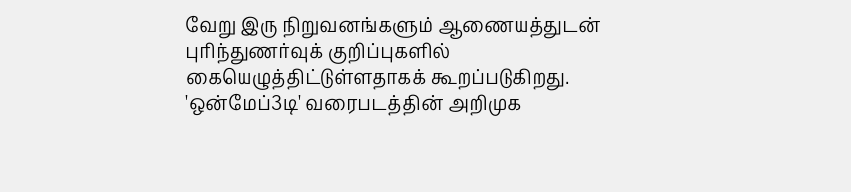வேறு இரு நிறுவனங்களும் ஆணையத்துடன் புரிந்துணர்வுக் குறிப்புகளில் கையெழுத்திட்டுள்ளதாகக் கூறப்படுகிறது.
'ஒன்மேப்3டி' வரைபடத்தின் அறிமுக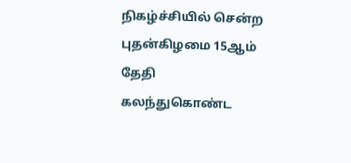நிகழ்ச்சியில் சென்ற புதன்கிழமை 15ஆம் தேதி கலந்துகொண்ட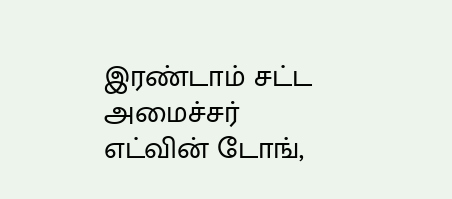இரண்டாம் சட்ட அமைச்சர் எட்வின் டோங்,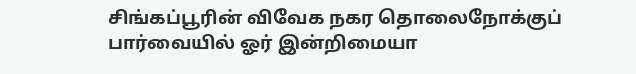சிங்கப்பூரின் விவேக நகர தொலைநோக்குப் பார்வையில் ஓர் இன்றிமையா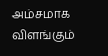அம்சமாக விளங்கும்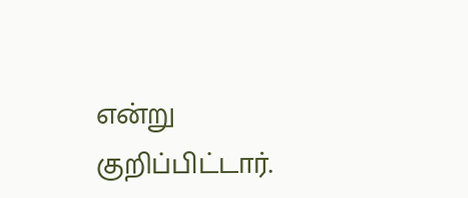என்று குறிப்பிட்டார்.